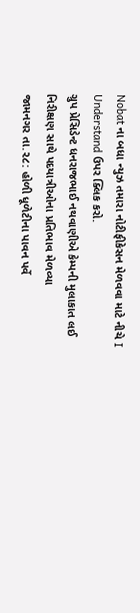Nobat ના બધા ન્યુઝ તમારા નોટીફીકેસન મેળવવા માટે નીચે I Understand ઉપર ક્લિક કરો.
ગ્રુપ પ્રેસિડેન્ટ ધનરાજભાઈ નથવાણીએ કેમ્પની મુલાકાત લઈ નિરીક્ષણ સાથે પદયાત્રીઓના પ્રતિભાવ મેળવ્યા
જામનગર તા.૨૮: હોળી ધૂળેટીના પાવન પર્વે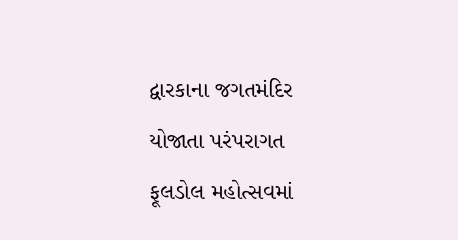દ્વારકાના જગતમંદિર યોજાતા પરંપરાગત ફૂલડોલ મહોત્સવમાં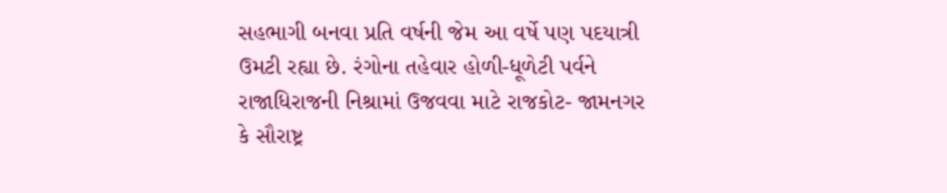સહભાગી બનવા પ્રતિ વર્ષની જેમ આ વર્ષે પણ પદયાત્રી ઉમટી રહ્યા છે. રંગોના તહેવાર હોળી-ધૂળેટી પર્વને રાજાધિરાજની નિશ્રામાં ઉજવવા માટે રાજકોટ- જામનગર કે સૌરાષ્ટ્ર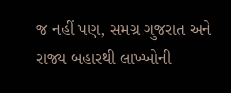જ નહીં પણ, સમગ્ર ગુજરાત અને રાજ્ય બહારથી લાખ્ખોની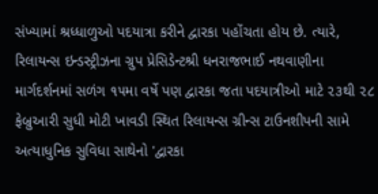સંખ્યામાં શ્રધ્ધાળુઓ પદયાત્રા કરીને દ્વારકા પહોંચતા હોય છે. ત્યારે, રિલાયન્સ ઇન્ડસ્ટ્રીઝના ગ્રુપ પ્રેસિડેન્ટશ્રી ધનરાજભાઈ નથવાણીના માર્ગદર્શનમાં સળંગ ૧૫મા વર્ષે પણ દ્વારકા જતા પદયાત્રીઓ માટે ૨૩થી ૨૮ ફેબ્રુઆરી સુધી મોટી ખાવડી સ્થિત રિલાયન્સ ગ્રીન્સ ટાઉનશીપની સામે અત્યાધુનિક સુવિધા સાથેનો 'દ્વારકા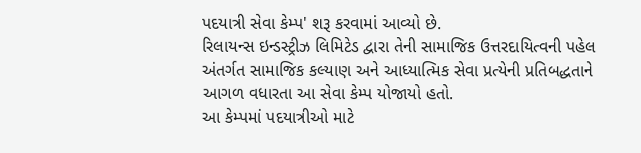પદયાત્રી સેવા કેમ્પ' શરૂ કરવામાં આવ્યો છે.
રિલાયન્સ ઇન્ડસ્ટ્રીઝ લિમિટેડ દ્વારા તેની સામાજિક ઉત્તરદાયિત્વની પહેલ અંતર્ગત સામાજિક કલ્યાણ અને આધ્યાત્મિક સેવા પ્રત્યેની પ્રતિબદ્ધતાને આગળ વધારતા આ સેવા કેમ્પ યોજાયો હતો.
આ કેમ્પમાં પદયાત્રીઓ માટે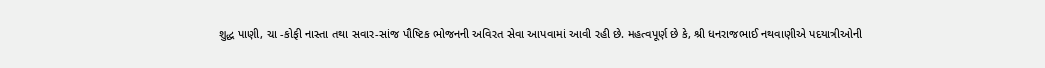શુદ્ધ પાણી, ચા -કોફી નાસ્તા તથા સવાર-સાંજ પૌષ્ટિક ભોજનની અવિરત સેવા આપવામાં આવી રહી છે. મહત્વપૂર્ણ છે કે, શ્રી ધનરાજભાઈ નથવાણીએ પદયાત્રીઓની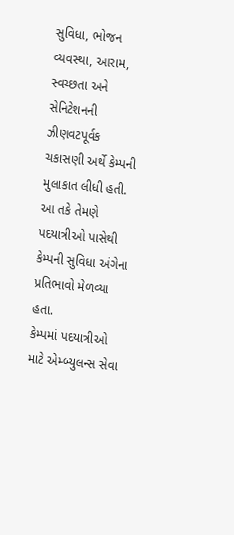સુવિધા, ભોજન વ્યવસ્થા, આરામ, સ્વચ્છતા અને સેનિટેશનની ઝીણવટપૂર્વક ચકાસણી અર્થે કેમ્પની મુલાકાત લીધી હતી. આ તકે તેમણે પદયાત્રીઓ પાસેથી કેમ્પની સુવિધા અંગેના પ્રતિભાવો મેળવ્યા હતા.
કેમ્પમાં પદયાત્રીઓ માટે એમ્બ્યુલન્સ સેવા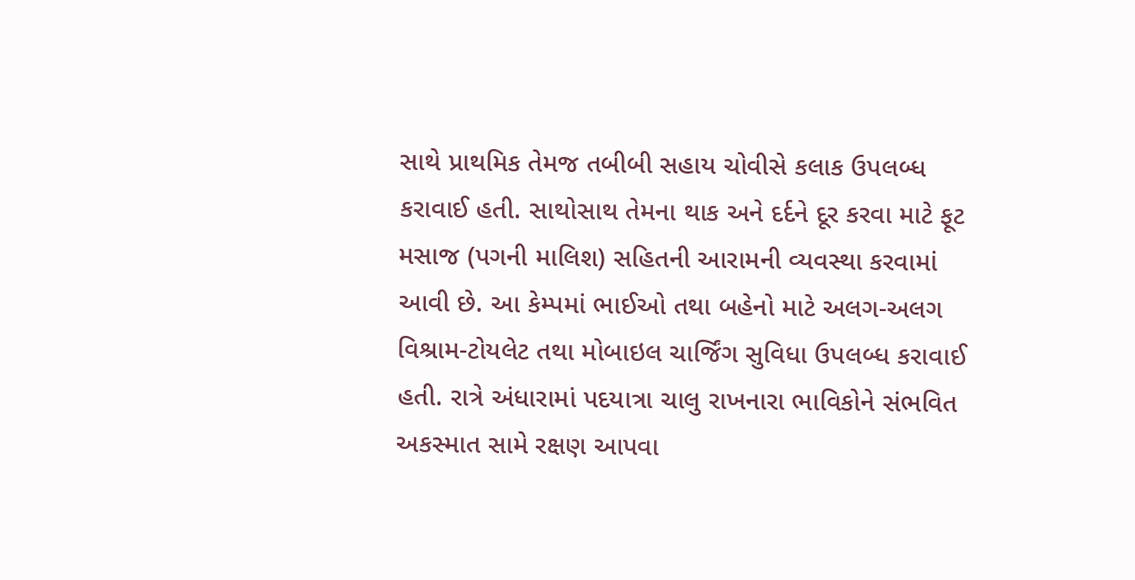સાથે પ્રાથમિક તેમજ તબીબી સહાય ચોવીસે કલાક ઉપલબ્ધ કરાવાઈ હતી. સાથોસાથ તેમના થાક અને દર્દને દૂર કરવા માટે ફૂટ મસાજ (પગની માલિશ) સહિતની આરામની વ્યવસ્થા કરવામાં આવી છે. આ કેમ્પમાં ભાઈઓ તથા બહેનો માટે અલગ-અલગ વિશ્રામ-ટોયલેટ તથા મોબાઇલ ચાર્જિંગ સુવિધા ઉપલબ્ધ કરાવાઈ હતી. રાત્રે અંધારામાં પદયાત્રા ચાલુ રાખનારા ભાવિકોને સંભવિત અકસ્માત સામે રક્ષણ આપવા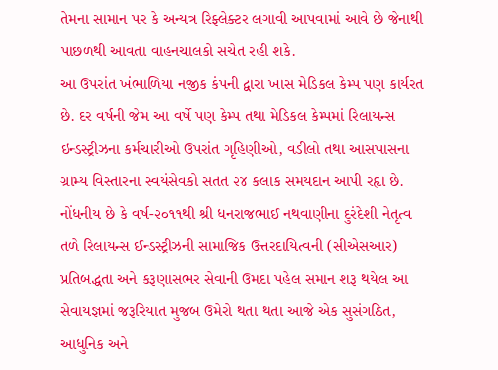તેમના સામાન પર કે અન્યત્ર રિફ્લેક્ટર લગાવી આપવામાં આવે છે જેનાથી પાછળથી આવતા વાહનચાલકો સચેત રહી શકે.
આ ઉપરાંત ખંભાળિયા નજીક કંપની દ્વારા ખાસ મેડિકલ કેમ્પ પણ કાર્યરત છે. દર વર્ષની જેમ આ વર્ષે પણ કેમ્પ તથા મેડિકલ કેમ્પમાં રિલાયન્સ ઇન્ડસ્ટ્રીઝના કર્મચારીઓ ઉપરાંત ગૃહિણીઓ, વડીલો તથા આસપાસના ગ્રામ્ય વિસ્તારના સ્વયંસેવકો સતત ૨૪ કલાક સમયદાન આપી રહૃા છે. નોંધનીય છે કે વર્ષ-૨૦૧૧થી શ્રી ધનરાજભાઈ નથવાણીના દુરંદેશી નેતૃત્વ તળે રિલાયન્સ ઈન્ડસ્ટ્રીઝની સામાજિક ઉત્તરદાયિત્વની (સીએસઆર) પ્રતિબદ્ધતા અને કરૂણાસભર સેવાની ઉમદા પહેલ સમાન શરૂ થયેલ આ સેવાયજ્ઞમાં જરૂરિયાત મુજબ ઉમેરો થતા થતા આજે એક સુસંગઠિત, આધુનિક અને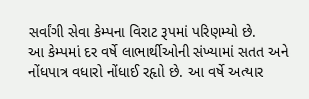સર્વાંગી સેવા કેમ્પના વિરાટ રૂપમાં પરિણમ્યો છે.
આ કેમ્પમાં દર વર્ષે લાભાર્થીઓની સંખ્યામાં સતત અને નોંધપાત્ર વધારો નોંધાઈ રહૃાો છે. આ વર્ષે અત્યાર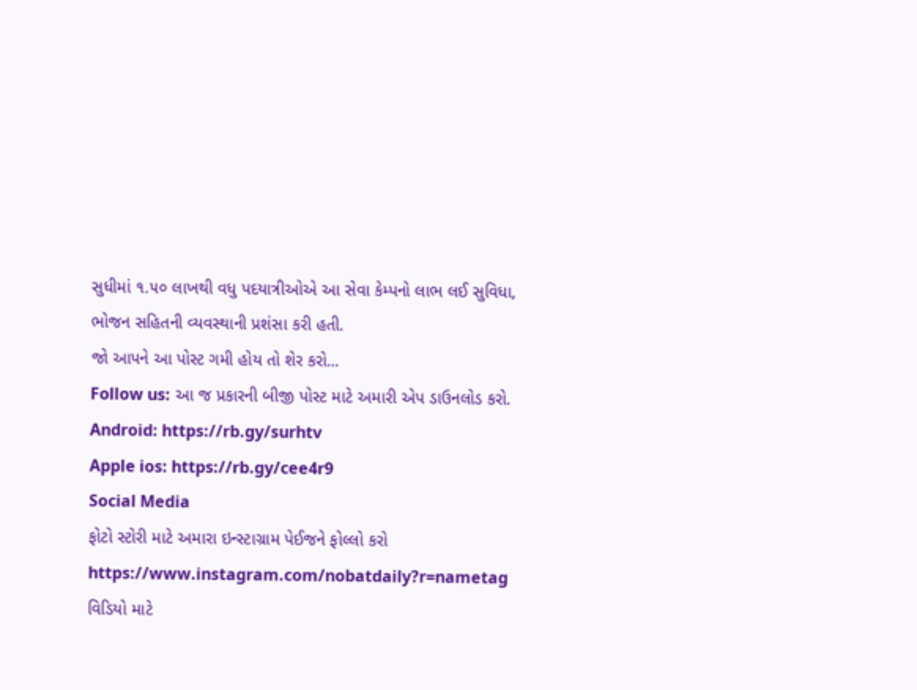સુધીમાં ૧.૫૦ લાખથી વધુ પદયાત્રીઓએ આ સેવા કેમ્પનો લાભ લઈ સુવિધા, ભોજન સહિતની વ્યવસ્થાની પ્રશંસા કરી હતી.
જો આપને આ પોસ્ટ ગમી હોય તો શેર કરો...
Follow us: આ જ પ્રકારની બીજી પોસ્ટ માટે અમારી એપ ડાઉનલોડ કરો.
Android: https://rb.gy/surhtv
Apple ios: https://rb.gy/cee4r9
Social Media
ફોટો સ્ટોરી માટે અમારા ઇન્સ્ટાગ્રામ પેઈજને ફોલ્લો કરો
https://www.instagram.com/nobatdaily?r=nametag
વિડિયો માટે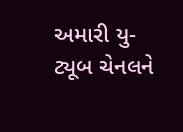અમારી યુ-ટ્યૂબ ચેનલને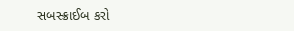સબસ્ક્રાઈબ કરો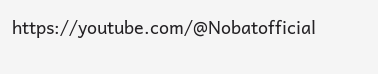https://youtube.com/@Nobatofficial